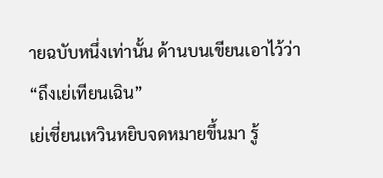ายฉบับหนึ่งเท่านั้น ด้านบนเขียนเอาไว้ว่า “ถึงเย่เทียนเฉิน”
เย่เชี่ยนเหวินหยิบจดหมายขึ้นมา รู้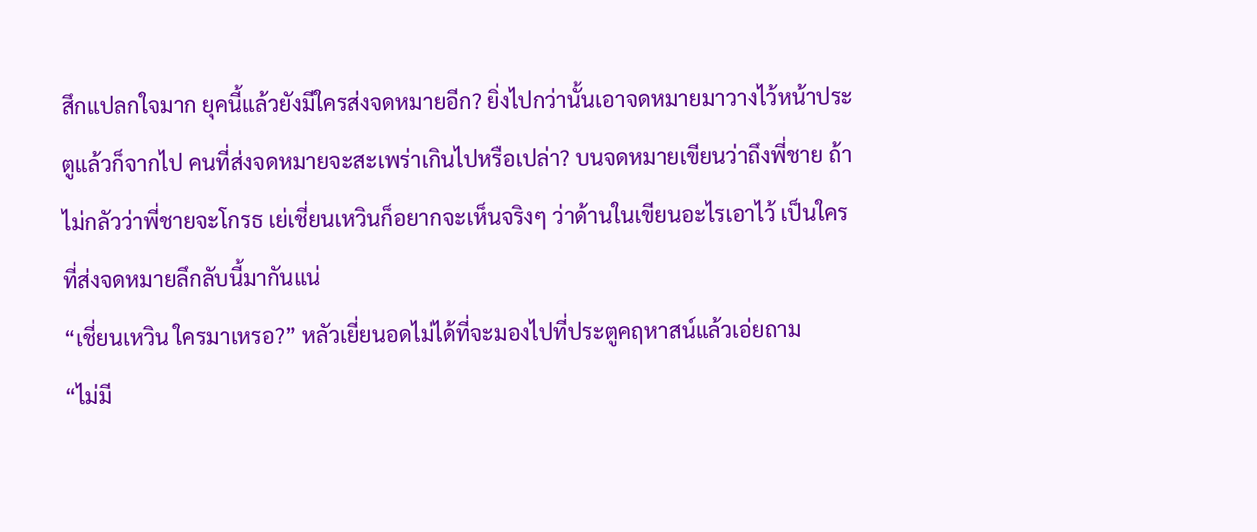สึกแปลกใจมาก ยุคนี้แล้วยังมีใครส่งจดหมายอีก? ยิ่งไปกว่านั้นเอาจดหมายมาวางไว้หน้าประตูแล้วก็จากไป คนที่ส่งจดหมายจะสะเพร่าเกินไปหรือเปล่า? บนจดหมายเขียนว่าถึงพี่ชาย ถ้าไม่กลัวว่าพี่ชายจะโกรธ เย่เชี่ยนเหวินก็อยากจะเห็นจริงๆ ว่าด้านในเขียนอะไรเอาไว้ เป็นใครที่ส่งจดหมายลึกลับนี้มากันแน่
“เชี่ยนเหวิน ใครมาเหรอ?” หลัวเยี่ยนอดไม่ได้ที่จะมองไปที่ประตูคฤหาสน์แล้วเอ่ยถาม
“ไม่มี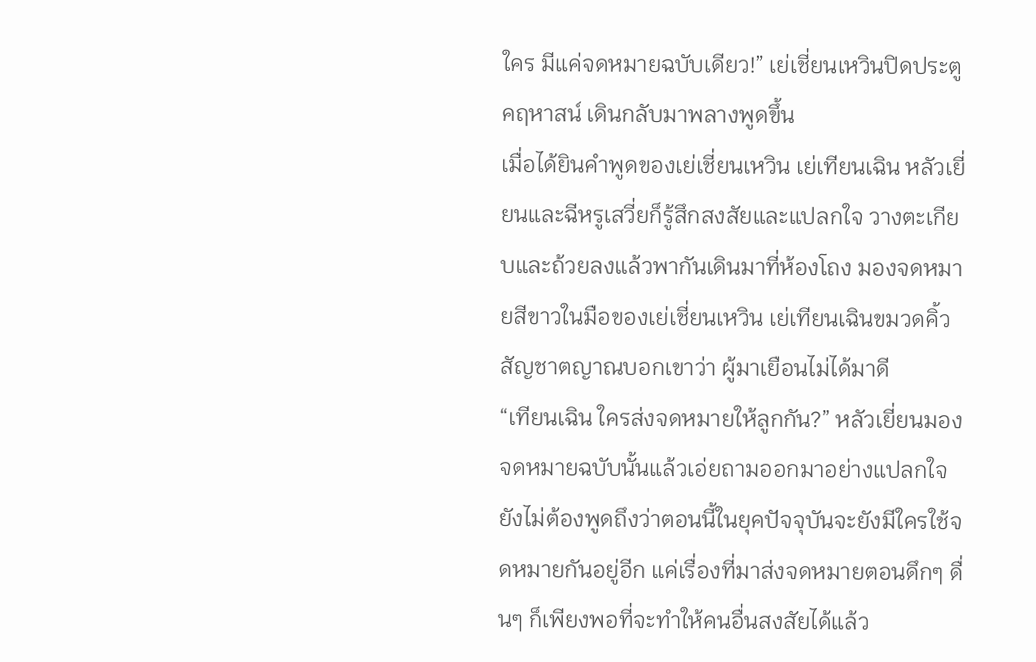ใคร มีแค่จดหมายฉบับเดียว!” เย่เชี่ยนเหวินปิดประตูคฤหาสน์ เดินกลับมาพลางพูดขึ้น
เมื่อได้ยินคำพูดของเย่เชี่ยนเหวิน เย่เทียนเฉิน หลัวเยี่ยนและฉีหรูเสวี่ยก็รู้สึกสงสัยและแปลกใจ วางตะเกียบและถ้วยลงแล้วพากันเดินมาที่ห้องโถง มองจดหมายสีขาวในมือของเย่เชี่ยนเหวิน เย่เทียนเฉินขมวดคิ้ว สัญชาตญาณบอกเขาว่า ผู้มาเยือนไม่ได้มาดี
“เทียนเฉิน ใครส่งจดหมายให้ลูกกัน?” หลัวเยี่ยนมองจดหมายฉบับนั้นแล้วเอ่ยถามออกมาอย่างแปลกใจ ยังไม่ต้องพูดถึงว่าตอนนี้ในยุคปัจจุบันจะยังมีใครใช้จดหมายกันอยู่อีก แค่เรื่องที่มาส่งจดหมายตอนดึกๆ ดื่นๆ ก็เพียงพอที่จะทำให้คนอื่นสงสัยได้แล้ว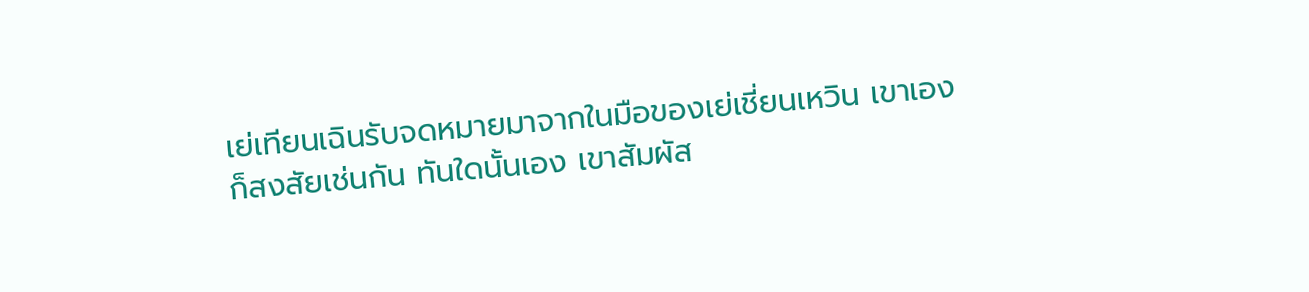เย่เทียนเฉินรับจดหมายมาจากในมือของเย่เชี่ยนเหวิน เขาเองก็สงสัยเช่นกัน ทันใดนั้นเอง เขาสัมผัส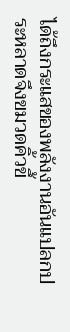ได้ถึงกระแสของพลังงานอันแปลกประหลาดจึงขมวดคิ้วขึ้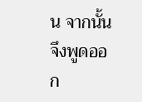น จากนั้นจึงพูดออก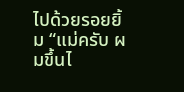ไปด้วยรอยยิ้ม “แม่ครับ ผมขึ้นไ